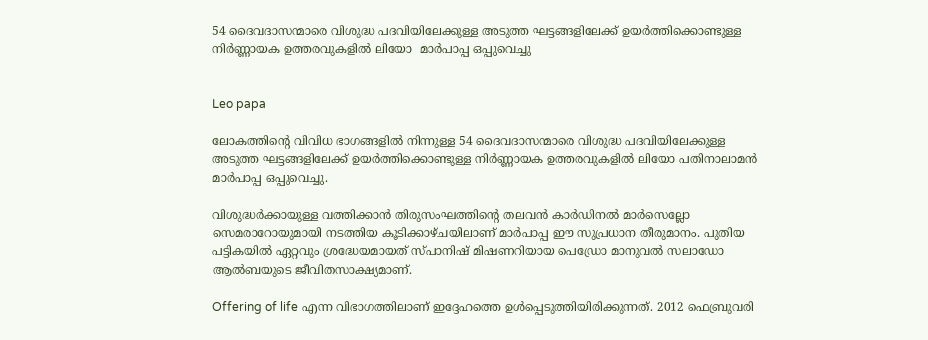54 ദൈവദാസന്മാരെ വിശുദ്ധ പദവിയിലേക്കുള്ള അടുത്ത ഘട്ടങ്ങളിലേക്ക് ഉയർത്തിക്കൊണ്ടുള്ള നിർണ്ണായക ഉത്തരവുകളിൽ ലിയോ  മാർപാപ്പ ഒപ്പുവെച്ചു


Leo papa

ലോകത്തിന്റെ വിവിധ ഭാഗങ്ങളിൽ നിന്നുള്ള 54 ദൈവദാസന്മാരെ വിശുദ്ധ പദവിയിലേക്കുള്ള അടുത്ത ഘട്ടങ്ങളിലേക്ക് ഉയർത്തിക്കൊണ്ടുള്ള നിർണ്ണായക ഉത്തരവുകളിൽ ലിയോ പതിനാലാമൻ മാർപാപ്പ ഒപ്പുവെച്ചു.

വിശുദ്ധർക്കായുള്ള വത്തിക്കാൻ തിരുസംഘത്തിന്റെ തലവൻ കാർഡിനൽ മാർസെല്ലോ സെമരാറോയുമായി നടത്തിയ കൂടിക്കാഴ്ചയിലാണ് മാർപാപ്പ ഈ സുപ്രധാന തീരുമാനം. പുതിയ പട്ടികയിൽ ഏറ്റവും ശ്രദ്ധേയമായത് സ്പാനിഷ് മിഷണറിയായ പെഡ്രോ മാനുവൽ സലാഡോ ആൽബയുടെ ജീവിതസാക്ഷ്യമാണ്.

Offering of life എന്ന വിഭാഗത്തിലാണ് ഇദ്ദേഹത്തെ ഉൾപ്പെടുത്തിയിരിക്കുന്നത്. 2012 ഫെബ്രുവരി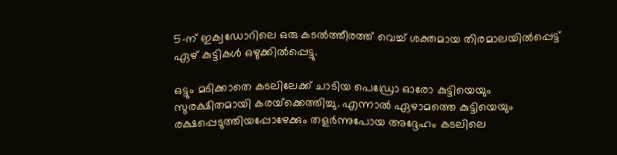5-ന് ഇക്വഡോറിലെ ഒരു കടൽത്തീരത്ത് വെച്ച് ശക്തമായ തിരമാലയിൽപ്പെട്ട് ഏഴ് കുട്ടികൾ ഒഴുക്കിൽപ്പെട്ടു.

ഒട്ടും മടിക്കാതെ കടലിലേക്ക് ചാടിയ പെഡ്രോ ഓരോ കുട്ടിയെയും സുരക്ഷിതമായി കരയ്‌ക്കെത്തിച്ചു. എന്നാൽ ഏഴാമത്തെ കുട്ടിയെയും രക്ഷപ്പെടുത്തിയപ്പോഴേക്കും തളർന്നുപോയ അദ്ദേഹം കടലിലെ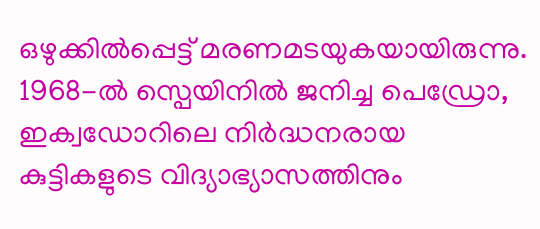ഒഴുക്കിൽപ്പെട്ട് മരണമടയുകയായിരുന്നു. 1968-ൽ സ്പെയിനിൽ ജനിച്ച പെഡ്രോ, ഇക്വഡോറിലെ നിർദ്ധനരായ കുട്ടികളുടെ വിദ്യാഭ്യാസത്തിനും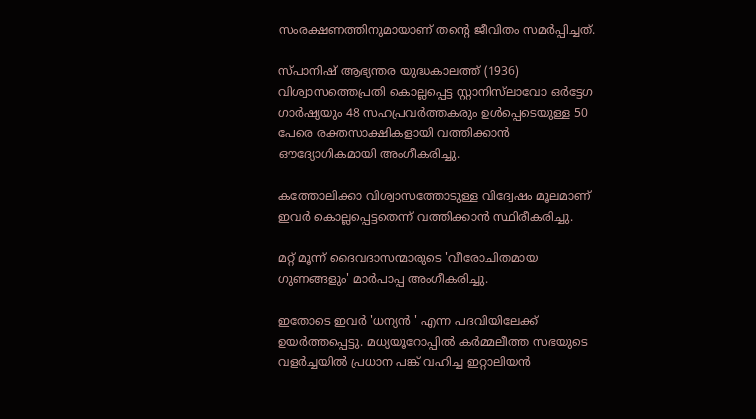സംരക്ഷണത്തിനുമായാണ് തന്റെ ജീവിതം സമർപ്പിച്ചത്.

സ്പാനിഷ് ആഭ്യന്തര യുദ്ധകാലത്ത് (1936) വിശ്വാസത്തെപ്രതി കൊല്ലപ്പെട്ട സ്റ്റാനിസ്‌ലാവോ ഒർട്ടേഗ ഗാർഷ്യയും 48 സഹപ്രവർത്തകരും ഉൾപ്പെടെയുള്ള 50 പേരെ രക്തസാക്ഷികളായി വത്തിക്കാൻ ഔദ്യോഗികമായി അംഗീകരിച്ചു.

കത്തോലിക്കാ വിശ്വാസത്തോടുള്ള വിദ്വേഷം മൂലമാണ് ഇവർ കൊല്ലപ്പെട്ടതെന്ന് വത്തിക്കാൻ സ്ഥിരീകരിച്ചു.

മറ്റ് മൂന്ന് ദൈവദാസന്മാരുടെ 'വീരോചിതമായ ഗുണങ്ങളും' മാർപാപ്പ അംഗീകരിച്ചു.

ഇതോടെ ഇവർ 'ധന്യൻ ' എന്ന പദവിയിലേക്ക് ഉയർത്തപ്പെട്ടു. മധ്യയൂറോപ്പിൽ കർമ്മലീത്ത സഭയുടെ വളർച്ചയിൽ പ്രധാന പങ്ക് വഹിച്ച ഇറ്റാലിയൻ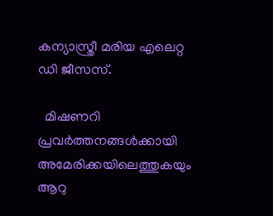കന്യാസ്ത്രീ മരിയ എലെറ്റ ഡി ജീസസ്.

  മിഷണറി പ്രവർത്തനങ്ങൾക്കായി അമേരിക്കയിലെത്തുകയും ആറു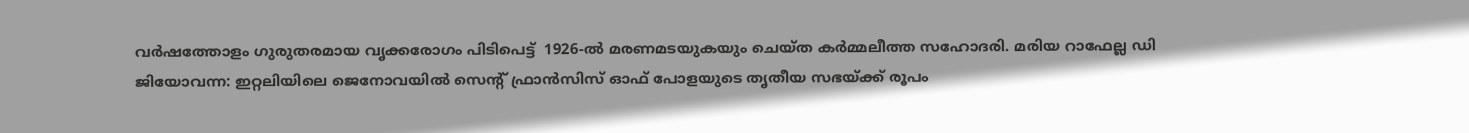വർഷത്തോളം ഗുരുതരമായ വൃക്കരോഗം പിടിപെട്ട്  1926-ൽ മരണമടയുകയും ചെയ്ത കർമ്മലീത്ത സഹോദരി. മരിയ റാഫേല്ല ഡി ജിയോവന്ന: ഇറ്റലിയിലെ ജെനോവയിൽ സെന്റ് ഫ്രാൻസിസ് ഓഫ് പോളയുടെ തൃതീയ സഭയ്ക്ക് രൂപം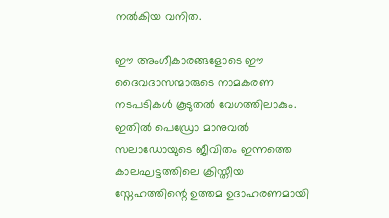നൽകിയ വനിത.

ഈ അംഗീകാരങ്ങളോടെ ഈ ദൈവദാസന്മാരുടെ നാമകരണ നടപടികൾ കൂടുതൽ വേഗത്തിലാകും. ഇതിൽ പെഡ്രോ മാനുവൽ സലാഡോയുടെ ജീവിതം ഇന്നത്തെ കാലഘട്ടത്തിലെ ക്രിസ്തീയ സ്നേഹത്തിന്റെ ഉത്തമ ഉദാഹരണമായി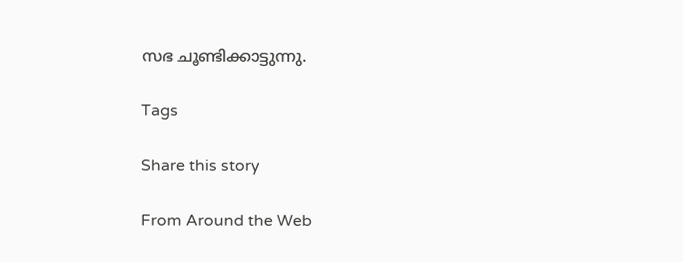സഭ ചൂണ്ടിക്കാട്ടുന്നു.

Tags

Share this story

From Around the Web